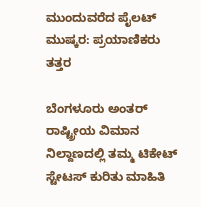ಮುಂದುವರೆದ ಪೈಲಟ್ ಮುಷ್ಕರ: ಪ್ರಯಾಣಿಕರು ತತ್ತರ

ಬೆಂಗಳೂರು ಅಂತರ್ ರಾಷ್ಟ್ರೀಯ ವಿಮಾನ ನಿಲ್ದಾಣದಲ್ಲಿ ತಮ್ಮ ಟಿಕೇಟ್ ಸ್ಟೇಟಸ್ ಕುರಿತು ಮಾಹಿತಿ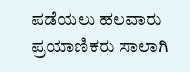ಪಡೆಯಲು ಹಲವಾರು ಪ್ರಯಾಣಿಕರು ಸಾಲಾಗಿ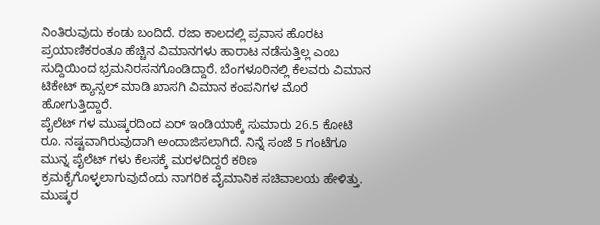ನಿಂತಿರುವುದು ಕಂಡು ಬಂದಿದೆ. ರಜಾ ಕಾಲದಲ್ಲಿ ಪ್ರವಾಸ ಹೊರಟ ಪ್ರಯಾಣಿಕರಂತೂ ಹೆಚ್ಚಿನ ವಿಮಾನಗಳು ಹಾರಾಟ ನಡೆಸುತ್ತಿಲ್ಲ ಎಂಬ ಸುದ್ದಿಯಿಂದ ಭ್ರಮನಿರಸನಗೊಂಡಿದ್ದಾರೆ. ಬೆಂಗಳೂರಿನಲ್ಲಿ ಕೆಲವರು ವಿಮಾನ ಟಿಕೇಟ್ ಕ್ಯಾನ್ಸಲ್ ಮಾಡಿ ಖಾಸಗಿ ವಿಮಾನ ಕಂಪನಿಗಳ ಮೊರೆ ಹೋಗುತ್ತಿದ್ದಾರೆ.
ಪೈಲೆಟ್ ಗಳ ಮುಷ್ಕರದಿಂದ ಏರ್ ಇಂಡಿಯಾಕ್ಕೆ ಸುಮಾರು 26.5 ಕೋಟಿ ರೂ. ನಷ್ಟವಾಗಿರುವುದಾಗಿ ಅಂದಾಜಿಸಲಾಗಿದೆ. ನಿನ್ನೆ ಸಂಜೆ 5 ಗಂಟೆಗೂ ಮುನ್ನ ಪೈಲೆಟ್ ಗಳು ಕೆಲಸಕ್ಕೆ ಮರಳದಿದ್ದರೆ ಕಠಿಣ ಕ್ರಮಕೈಗೊಳ್ಳಲಾಗುವುದೆಂದು ನಾಗರಿಕ ವೈಮಾನಿಕ ಸಚಿವಾಲಯ ಹೇಳಿತ್ತು. ಮುಷ್ಕರ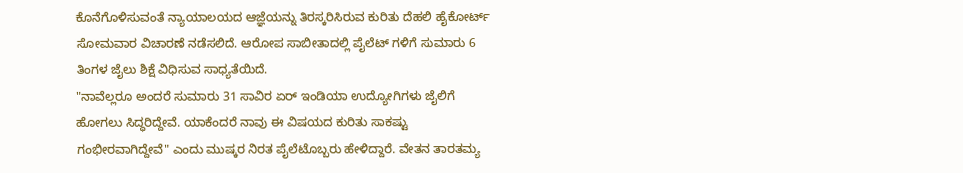ಕೊನೆಗೊಳಿಸುವಂತೆ ನ್ಯಾಯಾಲಯದ ಆಜ್ಞೆಯನ್ನು ತಿರಸ್ಕರಿಸಿರುವ ಕುರಿತು ದೆಹಲಿ ಹೈಕೋರ್ಟ್ ಸೋಮವಾರ ವಿಚಾರಣೆ ನಡೆಸಲಿದೆ. ಆರೋಪ ಸಾಬೀತಾದಲ್ಲಿ ಪೈಲೆಟ್ ಗಳಿಗೆ ಸುಮಾರು 6 ತಿಂಗಳ ಜೈಲು ಶಿಕ್ಷೆ ವಿಧಿಸುವ ಸಾಧ್ಯತೆಯಿದೆ.
"ನಾವೆಲ್ಲರೂ ಅಂದರೆ ಸುಮಾರು 31 ಸಾವಿರ ಏರ್ ಇಂಡಿಯಾ ಉದ್ಯೋಗಿಗಳು ಜೈಲಿಗೆ ಹೋಗಲು ಸಿದ್ಧರಿದ್ದೇವೆ. ಯಾಕೆಂದರೆ ನಾವು ಈ ವಿಷಯದ ಕುರಿತು ಸಾಕಷ್ಟು ಗಂಭೀರವಾಗಿದ್ದೇವೆ" ಎಂದು ಮುಷ್ಕರ ನಿರತ ಪೈಲೆಟೊಬ್ಬರು ಹೇಳಿದ್ದಾರೆ. ವೇತನ ತಾರತಮ್ಯ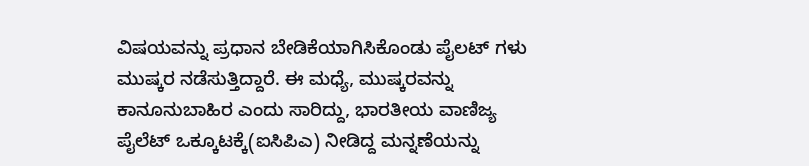ವಿಷಯವನ್ನು ಪ್ರಧಾನ ಬೇಡಿಕೆಯಾಗಿಸಿಕೊಂಡು ಪೈಲಟ್ ಗಳು ಮುಷ್ಕರ ನಡೆಸುತ್ತಿದ್ದಾರೆ. ಈ ಮಧ್ಯೆ, ಮುಷ್ಕರವನ್ನು ಕಾನೂನುಬಾಹಿರ ಎಂದು ಸಾರಿದ್ದು, ಭಾರತೀಯ ವಾಣಿಜ್ಯ ಪೈಲೆಟ್ ಒಕ್ಕೂಟಕ್ಕೆ(ಐಸಿಪಿಎ) ನೀಡಿದ್ದ ಮನ್ನಣೆಯನ್ನು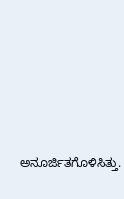ಅನೂರ್ಜಿತಗೊಳಿಸಿತ್ತು.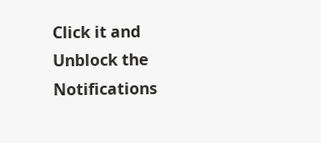Click it and Unblock the Notifications